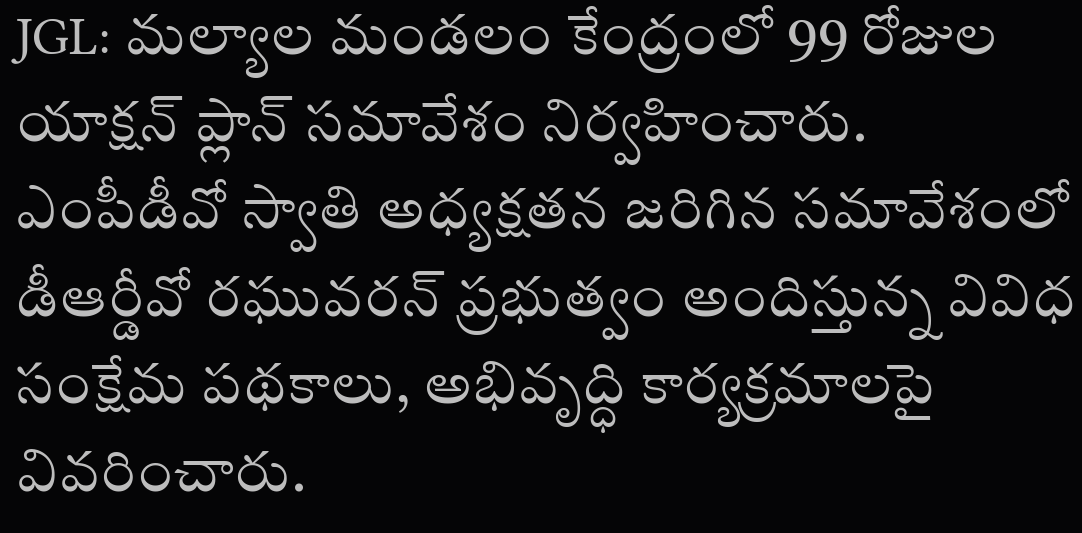JGL: మల్యాల మండలం కేంద్రంలో 99 రోజుల యాక్షన్ ప్లాన్ సమావేశం నిర్వహించారు. ఎంపీడీవో స్వాతి అధ్యక్షతన జరిగిన సమావేశంలో డీఆర్డీవో రఘువరన్ ప్రభుత్వం అందిస్తున్న వివిధ సంక్షేమ పథకాలు, అభివృద్ధి కార్యక్రమాలపై వివరించారు.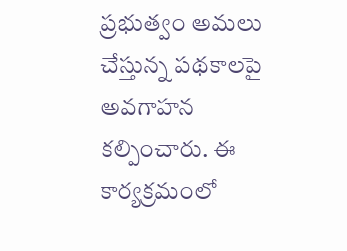ప్రభుత్వం అమలు చేస్తున్న పథకాలపై అవగాహన కల్పించారు. ఈ కార్యక్రమంలో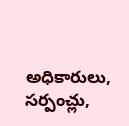అధికారులు, సర్పంచ్లు,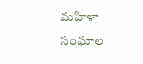మహిళా సంఘాల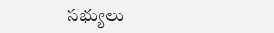సభ్యులు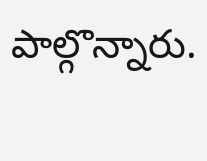పాల్గొన్నారు.